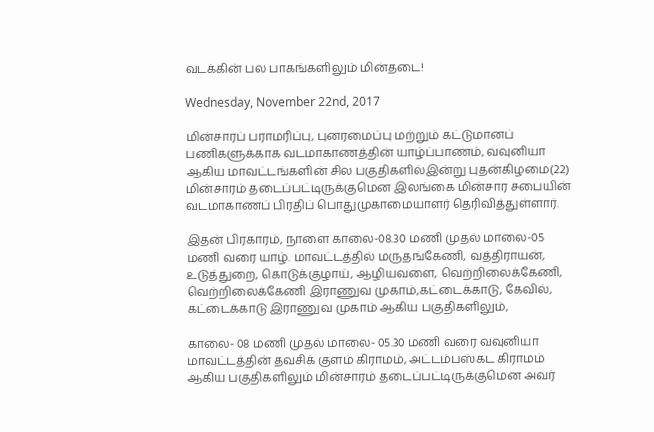வடக்கின் பல பாகங்களிலும் மின்தடை!

Wednesday, November 22nd, 2017

மின்சாரப் பராமரிப்பு, புனரமைப்பு மற்றும் கட்டுமானப் பணிகளுக்காக வடமாகாணத்தின் யாழ்ப்பாணம், வவுனியா ஆகிய மாவட்டங்களின் சில பகுதிகளில்இன்று புதன்கிழமை(22) மின்சாரம் தடைப்பட்டிருக்குமென இலங்கை மின்சார சபையின் வடமாகாணப் பிரதிப் பொதுமுகாமையாளர் தெரிவித்துள்ளார்.

இதன் பிரகாரம், நாளை காலை-08.30 மணி முதல் மாலை-05 மணி வரை யாழ். மாவட்டத்தில் மருதங்கேணி, வத்திராயன், உடுத்துறை, கொடுக்குழாய், ஆழியவளை, வெற்றிலைக்கேணி, வெற்றிலைக்கேணி இராணுவ முகாம்,கட்டைக்காடு, கேவில், கட்டைக்காடு இராணுவ முகாம் ஆகிய பகுதிகளிலும்,

காலை- 08 மணி முதல் மாலை- 05.30 மணி வரை வவுனியா மாவட்டத்தின் தவசிக் குளம் கிராமம், அட்டம்பஸ்கட கிராமம் ஆகிய பகுதிகளிலும் மின்சாரம் தடைப்பட்டிருக்குமென அவர்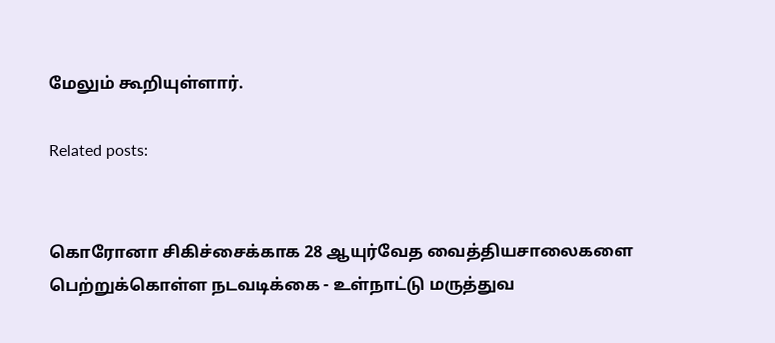மேலும் கூறியுள்ளார்.

Related posts:


கொரோனா சிகிச்சைக்காக 28 ஆயுர்வேத வைத்தியசாலைகளை பெற்றுக்கொள்ள நடவடிக்கை - உள்நாட்டு மருத்துவ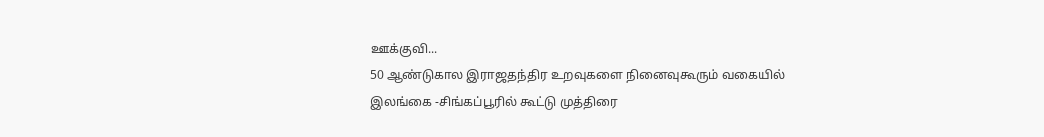ஊக்குவி...
50 ஆண்டுகால இராஜதந்திர உறவுகளை நினைவுகூரும் வகையில் இலங்கை -சிங்கப்பூரில் கூட்டு முத்திரை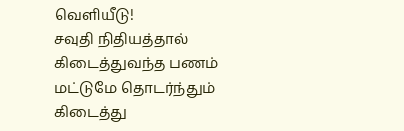வெளியீடு!
சவுதி நிதியத்தால் கிடைத்துவந்த பணம் மட்டுமே தொடர்ந்தும் கிடைத்து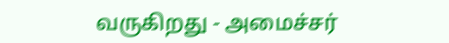வருகிறது - அமைச்சர்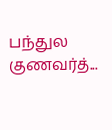பந்துல குணவர்த்...